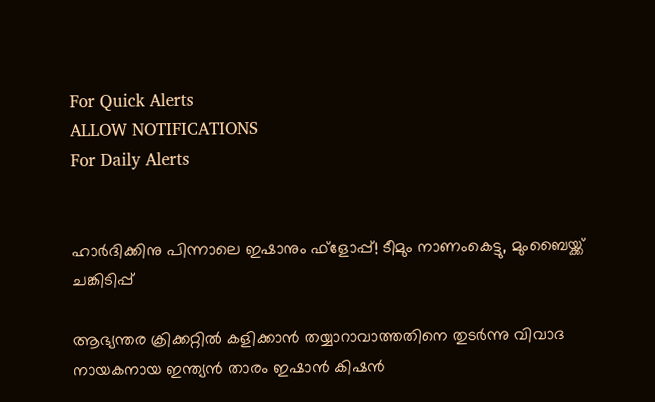For Quick Alerts
ALLOW NOTIFICATIONS
For Daily Alerts


ഹാര്‍ദിക്കിനു പിന്നാലെ ഇഷാനും ഫ്‌ളോപ്പ്! ടീമും നാണംകെട്ടു, മുംബൈയ്ക്ക് ചങ്കിടിപ്പ്

ആഭ്യന്തര ക്രിക്കറ്റില്‍ കളിക്കാന്‍ തയ്യാറാവാത്തതിനെ തുടര്‍ന്നു വിവാദ നായകനായ ഇന്ത്യന്‍ താരം ഇഷാന്‍ കിഷന്‍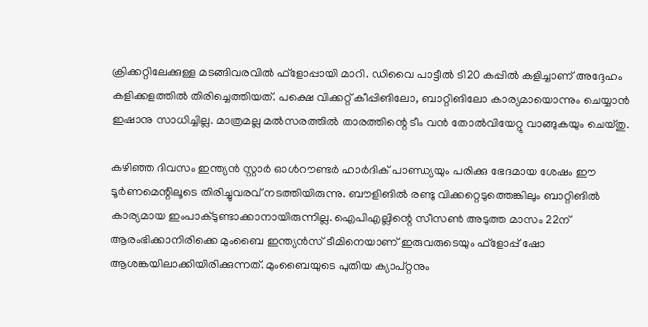ക്രിക്കറ്റിലേക്കുള്ള മടങ്ങിവരവില്‍ ഫ്‌ളോപ്പായി മാറി. ഡിവൈ പാട്ടീല്‍ ടി20 കപ്പില്‍ കളിച്ചാണ് അദ്ദേഹം കളിക്കളത്തില്‍ തിരിച്ചെത്തിയത്. പക്ഷെ വിക്കറ്റ് കീപ്പിങിലോ, ബാറ്റിങിലോ കാര്യമായൊന്നും ചെയ്യാന്‍ ഇഷാനു സാധിച്ചില്ല. മാത്രമല്ല മല്‍സരത്തില്‍ താരത്തിന്റെ ടീം വന്‍ തോല്‍വിയേറ്റു വാങ്ങുകയും ചെയ്തു.

കഴിഞ്ഞ ദിവസം ഇന്ത്യന്‍ സ്റ്റാര്‍ ഓള്‍റൗണ്ടര്‍ ഹാര്‍ദിക് പാണ്ഡ്യയും പരിക്കു ഭേദമായ ശേഷം ഈ ടൂര്‍ണമെന്റിലൂടെ തിരിച്ചുവരവ് നടത്തിയിരുന്നു. ബൗളിങില്‍ രണ്ടു വിക്കറ്റെടുത്തെങ്കിലും ബാറ്റിങില്‍ കാര്യമായ ഇംപാക്ടുണ്ടാക്കാനായിരുന്നില്ല. ഐപിഎല്ലിന്റെ സീസണ്‍ അടുത്ത മാസം 22ന് ആരംഭിക്കാനിരിക്കെ മുംബൈ ഇന്ത്യന്‍സ് ടീമിനെയാണ് ഇരുവരുടെയും ഫ്‌ളോപ്പ് ഷോ ആശങ്കയിലാക്കിയിരിക്കുന്നത്. മുംബൈയുടെ പുതിയ ക്യാപ്റ്റനും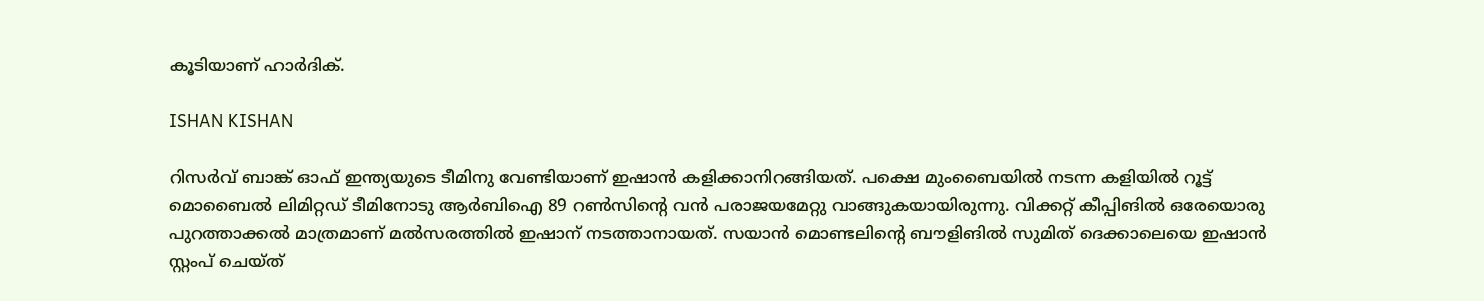കൂടിയാണ് ഹാര്‍ദിക്.

ISHAN KISHAN

റിസര്‍വ് ബാങ്ക് ഓഫ് ഇന്ത്യയുടെ ടീമിനു വേണ്ടിയാണ് ഇഷാന്‍ കളിക്കാനിറങ്ങിയത്. പക്ഷെ മുംബൈയില്‍ നടന്ന കളിയില്‍ റൂട്ട് മൊബൈല്‍ ലിമിറ്റഡ് ടീമിനോടു ആര്‍ബിഐ 89 റണ്‍സിന്റെ വന്‍ പരാജയമേറ്റു വാങ്ങുകയായിരുന്നു. വിക്കറ്റ് കീപ്പിങില്‍ ഒരേയൊരു പുറത്താക്കല്‍ മാത്രമാണ് മല്‍സരത്തില്‍ ഇഷാന് നടത്താനായത്. സയാന്‍ മൊണ്ടലിന്റെ ബൗളിങില്‍ സുമിത് ദെക്കാലെയെ ഇഷാന്‍ സ്റ്റംപ് ചെയ്ത്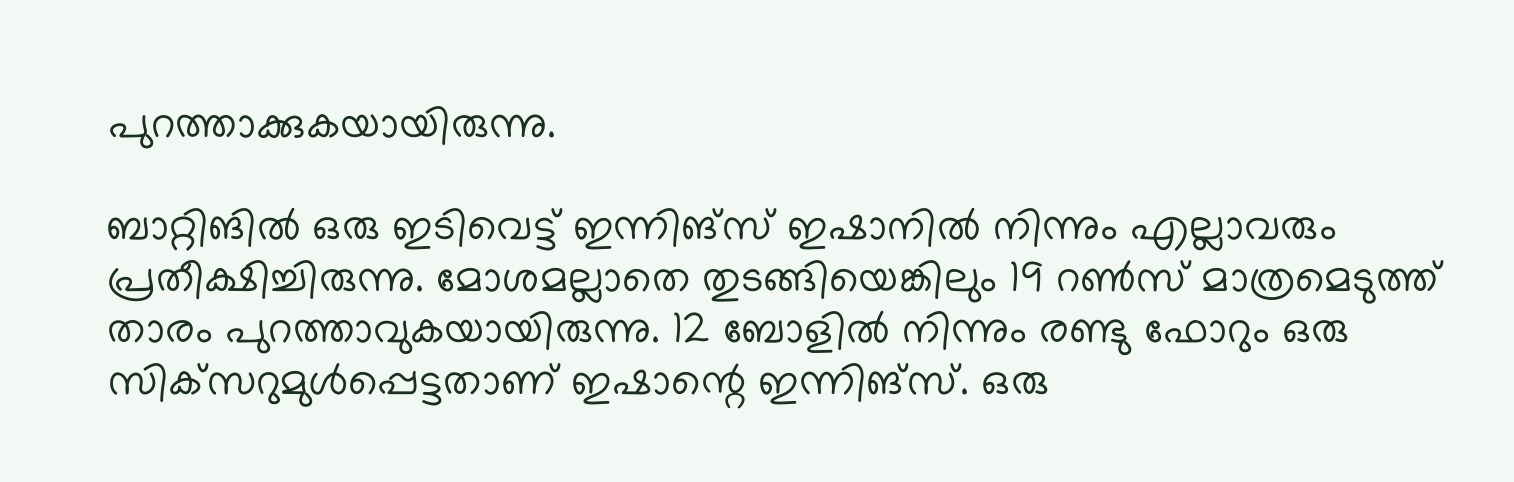പുറത്താക്കുകയായിരുന്നു.

ബാറ്റിങില്‍ ഒരു ഇടിവെട്ട് ഇന്നിങ്‌സ് ഇഷാനില്‍ നിന്നും എല്ലാവരും പ്രതീക്ഷിച്ചിരുന്നു. മോശമല്ലാതെ തുടങ്ങിയെങ്കിലും 19 റണ്‍സ് മാത്രമെടുത്ത് താരം പുറത്താവുകയായിരുന്നു. 12 ബോളില്‍ നിന്നും രണ്ടു ഫോറും ഒരു സിക്‌സറുമുള്‍പ്പെട്ടതാണ് ഇഷാന്റെ ഇന്നിങ്‌സ്. ഒരു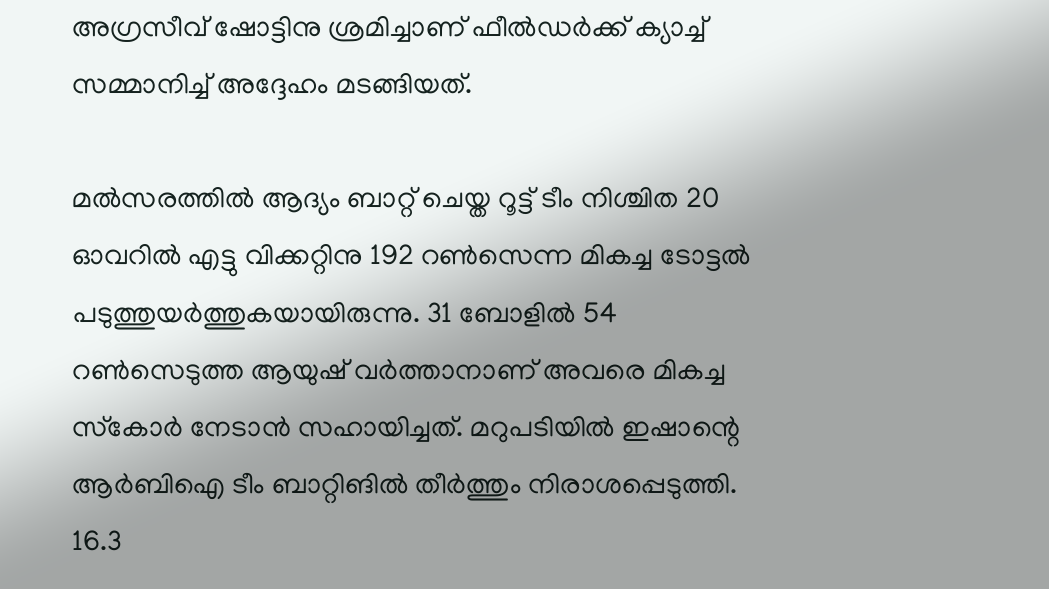അഗ്രസീവ് ഷോട്ടിനു ശ്രമിച്ചാണ് ഫീല്‍ഡര്‍ക്ക് ക്യാച്ച് സമ്മാനിച്ച് അദ്ദേഹം മടങ്ങിയത്.

മല്‍സരത്തില്‍ ആദ്യം ബാറ്റ് ചെയ്ത റൂട്ട് ടീം നിശ്ചിത 20 ഓവറില്‍ എട്ടു വിക്കറ്റിനു 192 റണ്‍സെന്ന മികച്ച ടോട്ടല്‍ പടുത്തുയര്‍ത്തുകയായിരുന്നു. 31 ബോളില്‍ 54 റണ്‍സെടുത്ത ആയുഷ് വര്‍ത്താനാണ് അവരെ മികച്ച സ്‌കോര്‍ നേടാന്‍ സഹായിച്ചത്. മറുപടിയില്‍ ഇഷാന്റെ ആര്‍ബിഐ ടീം ബാറ്റിങില്‍ തീര്‍ത്തും നിരാശപ്പെടുത്തി. 16.3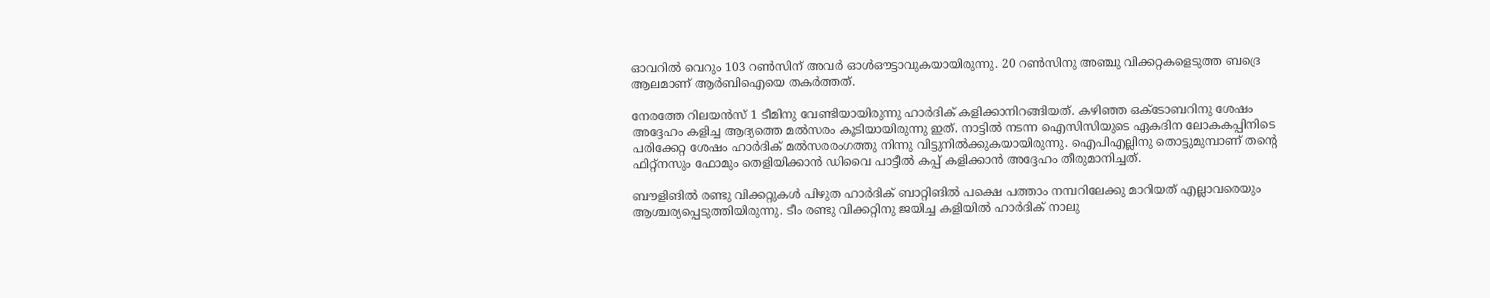ഓവറില്‍ വെറും 103 റണ്‍സിന് അവര്‍ ഓള്‍ഔട്ടാവുകയായിരുന്നു. 20 റണ്‍സിനു അഞ്ചു വിക്കറ്റകളെടുത്ത ബദ്രെ ആലമാണ് ആര്‍ബിഐയെ തകര്‍ത്തത്.

നേരത്തേ റിലയന്‍സ് 1 ടീമിനു വേണ്ടിയായിരുന്നു ഹാര്‍ദിക് കളിക്കാനിറങ്ങിയത്. കഴിഞ്ഞ ഒക്ടോബറിനു ശേഷം അദ്ദേഹം കളിച്ച ആദ്യത്തെ മല്‍സരം കൂടിയായിരുന്നു ഇത്. നാട്ടില്‍ നടന്ന ഐസിസിയുടെ ഏകദിന ലോകകപ്പിനിടെ പരിക്കേറ്റ ശേഷം ഹാര്‍ദിക് മല്‍സരരംഗത്തു നിന്നു വിട്ടുനില്‍ക്കുകയായിരുന്നു. ഐപിഎല്ലിനു തൊട്ടുമുമ്പാണ് തന്റെ ഫിറ്റ്‌നസും ഫോമും തെളിയിക്കാന്‍ ഡിവൈ പാട്ടീല്‍ കപ്പ് കളിക്കാന്‍ അദ്ദേഹം തീരുമാനിച്ചത്.

ബൗളിങില്‍ രണ്ടു വിക്കറ്റുകള്‍ പിഴുത ഹാര്‍ദിക് ബാറ്റിങില്‍ പക്ഷെ പത്താം നമ്പറിലേക്കു മാറിയത് എല്ലാവരെയും ആശ്ചര്യപ്പെടുത്തിയിരുന്നു. ടീം രണ്ടു വിക്കറ്റിനു ജയിച്ച കളിയില്‍ ഹാര്‍ദിക് നാലു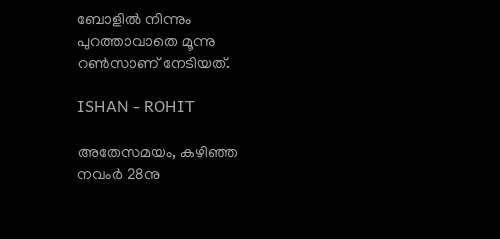ബോളില്‍ നിന്നും പുറത്താവാതെ മൂന്നു റണ്‍സാണ് നേടിയത്.

ISHAN - ROHIT

അതേസമയം, കഴിഞ്ഞ നവംര്‍ 28നു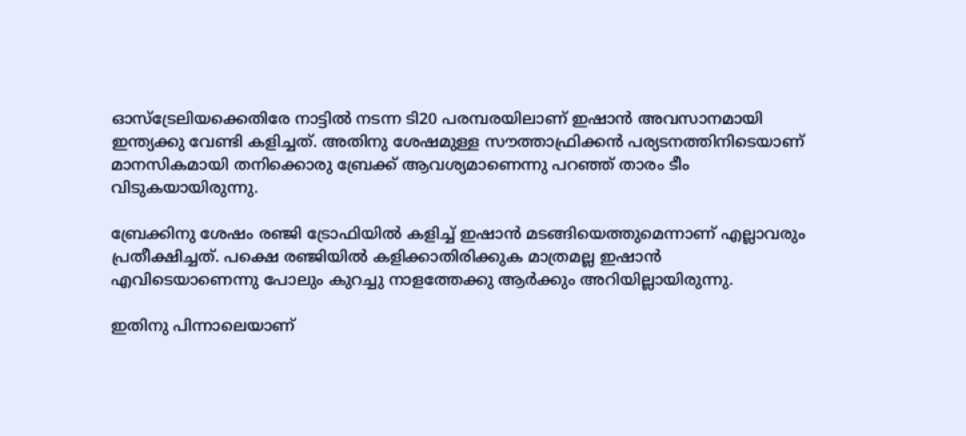ഓസ്‌ട്രേലിയക്കെതിരേ നാട്ടില്‍ നടന്ന ടി20 പരമ്പരയിലാണ് ഇഷാന്‍ അവസാനമായി ഇന്ത്യക്കു വേണ്ടി കളിച്ചത്. അതിനു ശേഷമുള്ള സൗത്താഫ്രിക്കന്‍ പര്യടനത്തിനിടെയാണ് മാനസികമായി തനിക്കൊരു ബ്രേക്ക് ആവശ്യമാണെന്നു പറഞ്ഞ് താരം ടീം വിടുകയായിരുന്നു.

ബ്രേക്കിനു ശേഷം രഞ്ജി ട്രോഫിയില്‍ കളിച്ച് ഇഷാന്‍ മടങ്ങിയെത്തുമെന്നാണ് എല്ലാവരും പ്രതീക്ഷിച്ചത്. പക്ഷെ രഞ്ജിയില്‍ കളിക്കാതിരിക്കുക മാത്രമല്ല ഇഷാന്‍ എവിടെയാണെന്നു പോലും കുറച്ചു നാളത്തേക്കു ആര്‍ക്കും അറിയില്ലായിരുന്നു.

ഇതിനു പിന്നാലെയാണ്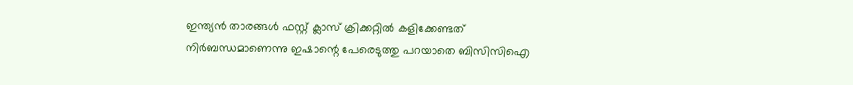ഇന്ത്യന്‍ താരങ്ങള്‍ ഫസ്റ്റ് ക്ലാസ് ക്രിക്കറ്റില്‍ കളിക്കേണ്ടത് നിര്‍ബന്ധമാണെന്നു ഇഷാന്റെ പേരെടുത്തു പറയാതെ ബിസിസിഐ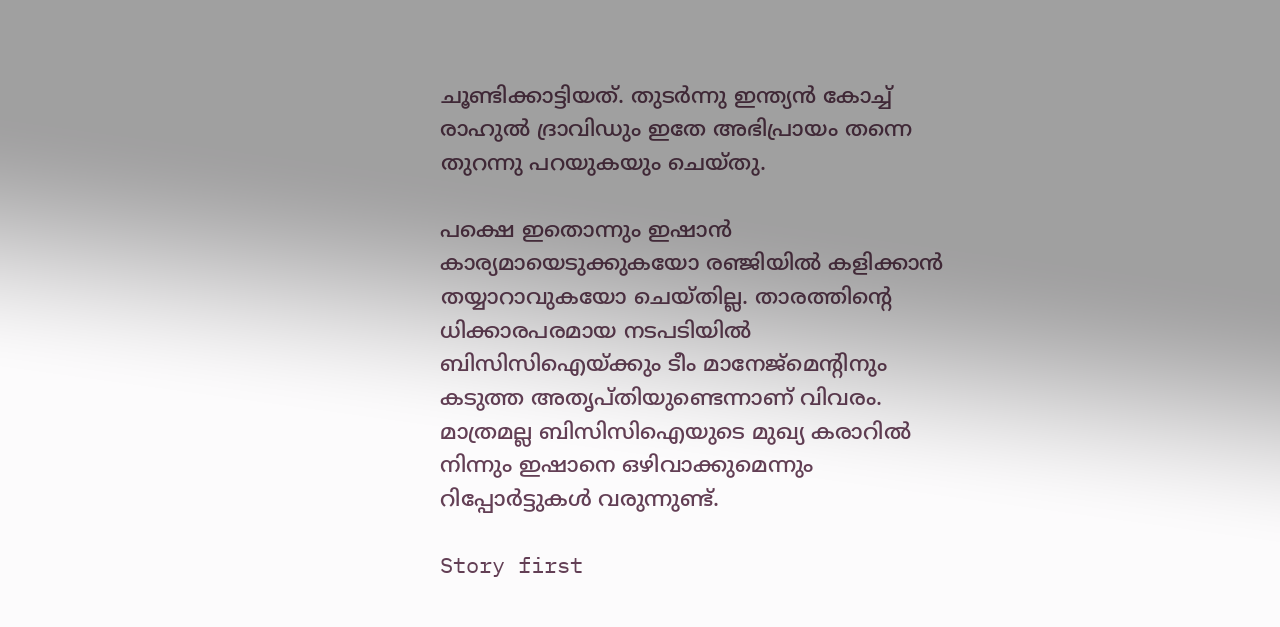ചൂണ്ടിക്കാട്ടിയത്. തുടര്‍ന്നു ഇന്ത്യന്‍ കോച്ച് രാഹുല്‍ ദ്രാവിഡും ഇതേ അഭിപ്രായം തന്നെ തുറന്നു പറയുകയും ചെയ്തു.

പക്ഷെ ഇതൊന്നും ഇഷാന്‍ കാര്യമായെടുക്കുകയോ രഞ്ജിയില്‍ കളിക്കാന്‍ തയ്യാറാവുകയോ ചെയ്തില്ല. താരത്തിന്റെ ധിക്കാരപരമായ നടപടിയില്‍ ബിസിസിഐയ്ക്കും ടീം മാനേജ്‌മെന്റിനും കടുത്ത അതൃപ്തിയുണ്ടെന്നാണ് വിവരം. മാത്രമല്ല ബിസിസിഐയുടെ മുഖ്യ കരാറില്‍ നിന്നും ഇഷാനെ ഒഴിവാക്കുമെന്നും റിപ്പോര്‍ട്ടുകള്‍ വരുന്നുണ്ട്.

Story first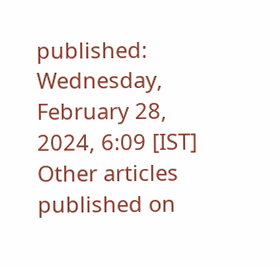published: Wednesday, February 28, 2024, 6:09 [IST]
Other articles published on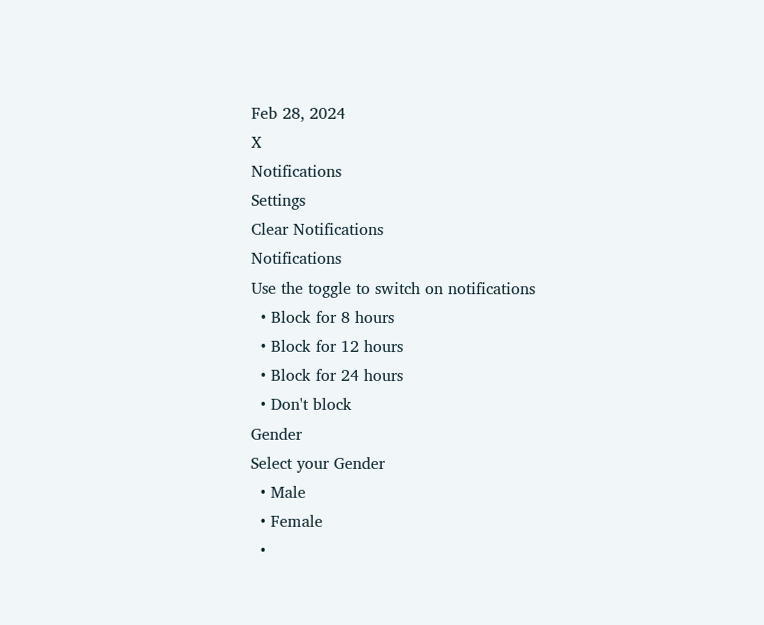Feb 28, 2024
X
Notifications
Settings
Clear Notifications
Notifications
Use the toggle to switch on notifications
  • Block for 8 hours
  • Block for 12 hours
  • Block for 24 hours
  • Don't block
Gender
Select your Gender
  • Male
  • Female
  •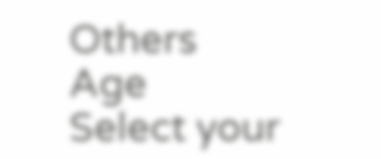Others
Age
Select your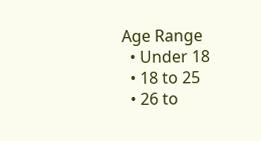Age Range
  • Under 18
  • 18 to 25
  • 26 to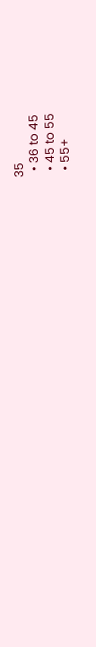35
  • 36 to 45
  • 45 to 55
  • 55+